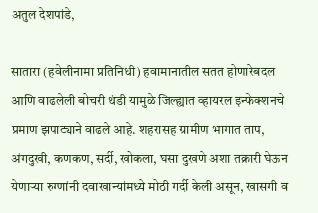अतुल देशपांडे,

सातारा (हवेलीनामा प्रतिनिधी) हवामानातील सतत होणारेबदल आणि वाढलेली बोचरी थंडी यामुळे जिल्ह्यात व्हायरल इन्फेक्शनचे प्रमाण झपाट्याने वाढले आहे. शहरासह ग्रामीण भागात ताप, अंगदुखी, कणकण, सर्दी, खोकला, घसा दुखणे अशा तक्रारी घेऊन येणाऱ्या रुग्णांनी दवाखान्यांमध्ये मोठी गर्दी केली असून, खासगी व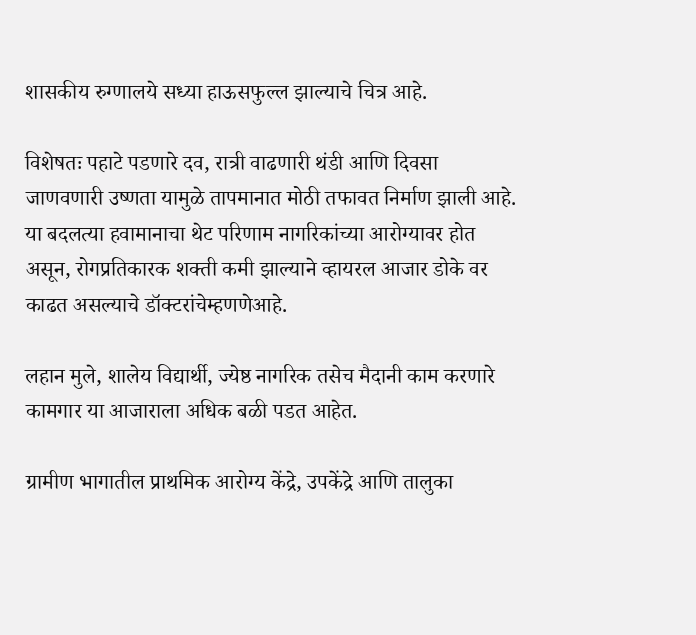शासकीय रुग्णालये सध्या हाऊसफुल्ल झाल्याचे चित्र आहे.

विशेषतः पहाटे पडणारे दव, रात्री वाढणारी थंडी आणि दिवसा जाणवणारी उष्णता यामुळे तापमानात मोठी तफावत निर्माण झाली आहे. या बदलत्या हवामानाचा थेट परिणाम नागरिकांच्या आरोग्यावर होत असून, रोगप्रतिकारक शक्ती कमी झाल्याने व्हायरल आजार डोके वर काढत असल्याचे डॉक्टरांचेम्हणणेआहे.

लहान मुले, शालेय विद्यार्थी, ज्येष्ठ नागरिक तसेच मैदानी काम करणारे कामगार या आजाराला अधिक बळी पडत आहेत.

ग्रामीण भागातील प्राथमिक आरोग्य केंद्रे, उपकेंद्रे आणि तालुका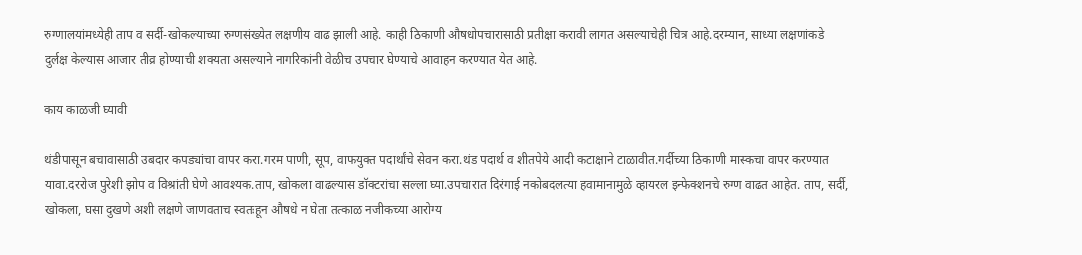रुग्णालयांमध्येही ताप व सर्दी-खोकल्याच्या रुग्णसंख्येत लक्षणीय वाढ झाली आहे. काही ठिकाणी औषधोपचारासाठी प्रतीक्षा करावी लागत असल्याचेही चित्र आहे.दरम्यान, साध्या लक्षणांकडे दुर्लक्ष केल्यास आजार तीव्र होण्याची शक्यता असल्याने नागरिकांनी वेळीच उपचार घेण्याचे आवाहन करण्यात येत आहे.

काय काळजी घ्यावी

थंडीपासून बचावासाठी उबदार कपड्यांचा वापर करा.गरम पाणी, सूप, वाफयुक्त पदार्थांचे सेवन करा.थंड पदार्थ व शीतपेये आदी कटाक्षाने टाळावीत.गर्दीच्या ठिकाणी मास्कचा वापर करण्यात यावा.दररोज पुरेशी झोप व विश्रांती घेणे आवश्यक.ताप, खोकला वाढल्यास डॉक्टरांचा सल्ला घ्या.उपचारात दिरंगाई नकोबदलत्या हवामानामुळे व्हायरल इन्फेक्शनचे रुग्ण वाढत आहेत. ताप, सर्दी, खोकला, घसा दुखणे अशी लक्षणे जाणवताच स्वतःहून औषधे न घेता तत्काळ नजीकच्या आरोग्य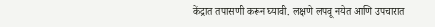केंद्रात तपासणी करून घ्यावी. लक्षणे लपवू नयेत आणि उपचारात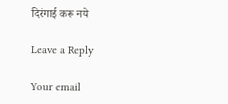दिरंगाई करू नये

Leave a Reply

Your email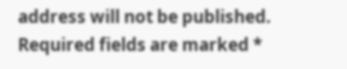address will not be published. Required fields are marked *